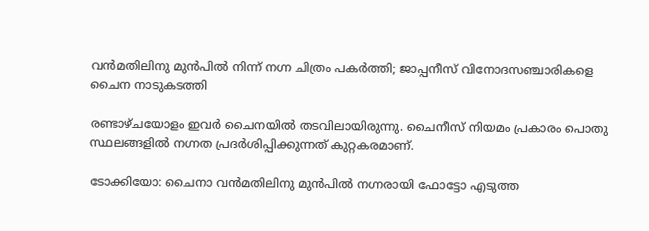വൻമതിലിനു മുൻപിൽ നിന്ന് നഗ്ന ചിത്രം പകർത്തി; ജാപ്പനീസ് വിനോദസഞ്ചാരികളെ ചൈന നാടുകടത്തി

രണ്ടാഴ്ചയോളം ഇവർ ചൈനയിൽ തടവിലായിരുന്നു. ചൈനീസ് നിയമം പ്രകാരം പൊതു സ്ഥലങ്ങളിൽ നഗ്നത പ്രദർശിപ്പിക്കുന്നത് കുറ്റകരമാണ്.

ടോക്കിയോ: ചൈനാ വൻമതിലിനു മുൻപിൽ നഗ്നരായി ഫോട്ടോ എടുത്ത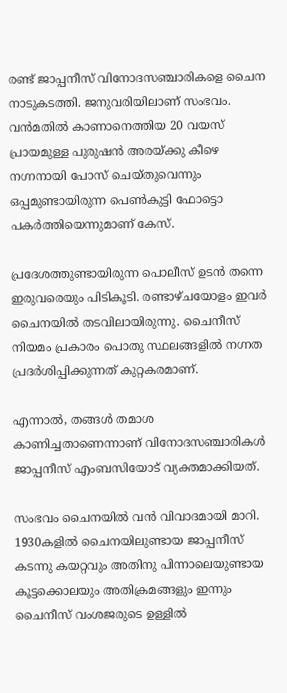രണ്ട് ജാപ്പനീസ് വിനോദസഞ്ചാരികളെ ചൈന നാടുകടത്തി. ജനുവരിയിലാണ് സംഭവം. വൻമതിൽ കാണാനെത്തിയ 20 വയസ് പ്രായമുള്ള പുരുഷൻ അരയ്ക്കു കീഴെ നഗ്നനായി പോസ് ചെയ്തുവെന്നും ഒപ്പമുണ്ടായിരുന്ന പെൺകുട്ടി ഫോട്ടൊ പകർത്തിയെന്നുമാണ് കേസ്.

പ്രദേശത്തുണ്ടായിരുന്ന പൊലീസ് ഉടൻ തന്നെ ഇരുവരെയും പിടികൂടി. രണ്ടാഴ്ചയോളം ഇവർ ചൈനയിൽ തടവിലായിരുന്നു. ചൈനീസ് നിയമം പ്രകാരം പൊതു സ്ഥലങ്ങളിൽ നഗ്നത പ്രദർശിപ്പിക്കുന്നത് കുറ്റകരമാണ്.

എന്നാൽ, തങ്ങൾ തമാശ കാണിച്ചതാണെന്നാണ് വിനോദസഞ്ചാരികൾ ജാപ്പനീസ് എംബസിയോട് വ്യക്തമാക്കിയത്.

സംഭവം ചൈനയിൽ വൻ വിവാദമായി മാറി. 1930കളിൽ ചൈനയിലുണ്ടായ ജാപ്പനീസ് കടന്നു കയറ്റവും അതിനു പിന്നാലെയുണ്ടായ കൂട്ടക്കൊലയും അതിക്രമങ്ങളും ഇന്നും ചൈനീസ് വംശജരുടെ ഉള്ളിൽ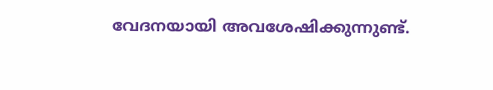വേദനയായി അവശേഷിക്കുന്നുണ്ട്.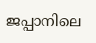ജപ്പാനിലെ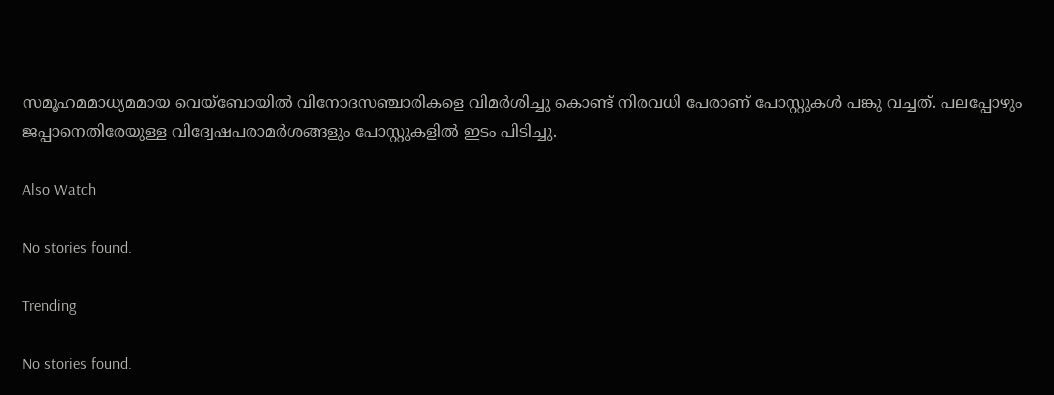സമൂഹമമാധ്യമമായ വെയ്ബോയിൽ വിനോദസഞ്ചാരികളെ വിമർശിച്ചു കൊണ്ട് നിരവധി പേരാണ് പോസ്റ്റുകൾ പങ്കു വച്ചത്. പലപ്പോഴും ജപ്പാനെതിരേയുള്ള വിദ്വേഷപരാമർശങ്ങളും പോസ്റ്റുകളിൽ ഇടം പിടിച്ചു.

Also Watch

No stories found.

Trending

No stories found.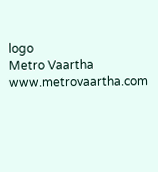logo
Metro Vaartha
www.metrovaartha.com